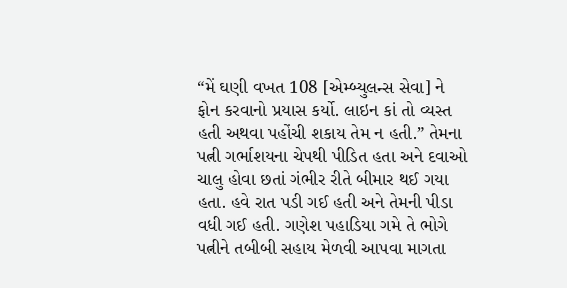“મેં ઘણી વખત 108 [એમ્બ્યુલન્સ સેવા] ને ફોન કરવાનો પ્રયાસ કર્યો. લાઇન કાં તો વ્યસ્ત હતી અથવા પહોંચી શકાય તેમ ન હતી.” તેમના પત્ની ગર્ભાશયના ચેપથી પીડિત હતા અને દવાઓ ચાલુ હોવા છતાં ગંભીર રીતે બીમાર થઈ ગયા હતા. હવે રાત પડી ગઈ હતી અને તેમની પીડા વધી ગઈ હતી. ગણેશ પહાડિયા ગમે તે ભોગે પત્નીને તબીબી સહાય મેળવી આપવા માગતા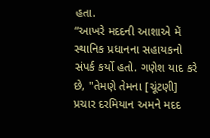હતા.
“આખરે મદદની આશાએ મેં સ્થાનિક પ્રધાનના સહાયકનો સંપર્ક કર્યો હતો. ગણેશ યાદ કરે છે, "તેમણે તેમના [ચૂંટણી] પ્રચાર દરમિયાન અમને મદદ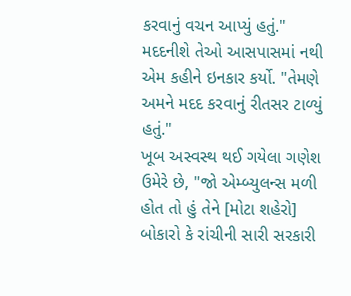કરવાનું વચન આપ્યું હતું." મદદનીશે તેઓ આસપાસમાં નથી એમ કહીને ઇનકાર કર્યો. "તેમણે અમને મદદ કરવાનું રીતસર ટાળ્યું હતું."
ખૂબ અસ્વસ્થ થઈ ગયેલા ગણેશ ઉમેરે છે, "જો એમ્બ્યુલન્સ મળી હોત તો હું તેને [મોટા શહેરો] બોકારો કે રાંચીની સારી સરકારી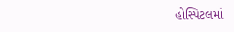હોસ્પિટલમાં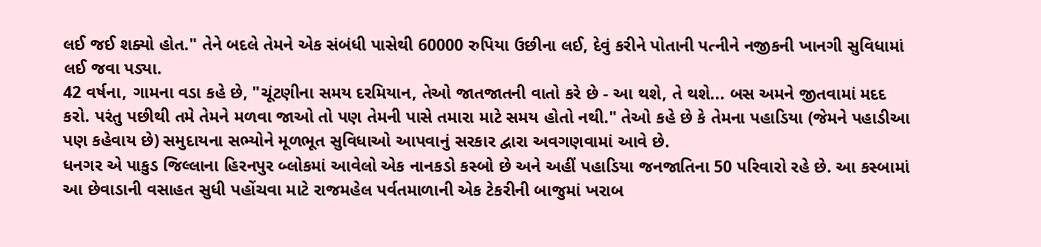લઈ જઈ શક્યો હોત." તેને બદલે તેમને એક સંબંધી પાસેથી 60000 રુપિયા ઉછીના લઈ, દેવું કરીને પોતાની પત્નીને નજીકની ખાનગી સુવિધામાં લઈ જવા પડ્યા.
42 વર્ષના, ગામના વડા કહે છે, "ચૂંટણીના સમય દરમિયાન, તેઓ જાતજાતની વાતો કરે છે - આ થશે, તે થશે... બસ અમને જીતવામાં મદદ કરો. પરંતુ પછીથી તમે તેમને મળવા જાઓ તો પણ તેમની પાસે તમારા માટે સમય હોતો નથી." તેઓ કહે છે કે તેમના પહાડિયા (જેમને પહાડીઆ પણ કહેવાય છે) સમુદાયના સભ્યોને મૂળભૂત સુવિધાઓ આપવાનું સરકાર દ્વારા અવગણવામાં આવે છે.
ધનગર એ પાકુડ જિલ્લાના હિરનપુર બ્લોકમાં આવેલો એક નાનકડો કસ્બો છે અને અહીં પહાડિયા જનજાતિના 50 પરિવારો રહે છે. આ કસ્બામાં આ છેવાડાની વસાહત સુધી પહોંચવા માટે રાજમહેલ પર્વતમાળાની એક ટેકરીની બાજુમાં ખરાબ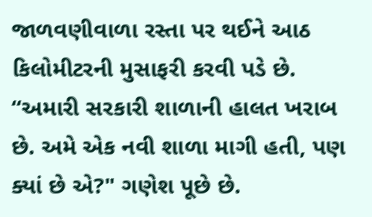જાળવણીવાળા રસ્તા પર થઈને આઠ કિલોમીટરની મુસાફરી કરવી પડે છે.
“અમારી સરકારી શાળાની હાલત ખરાબ છે. અમે એક નવી શાળા માગી હતી, પણ ક્યાં છે એ?" ગણેશ પૂછે છે.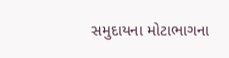સમુદાયના મોટાભાગના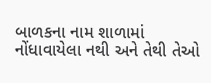બાળકના નામ શાળામાં નોંધાવાયેલા નથી અને તેથી તેઓ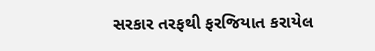સરકાર તરફથી ફરજિયાત કરાયેલ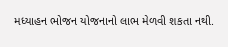મધ્યાહન ભોજન યોજનાનો લાભ મેળવી શકતા નથી.